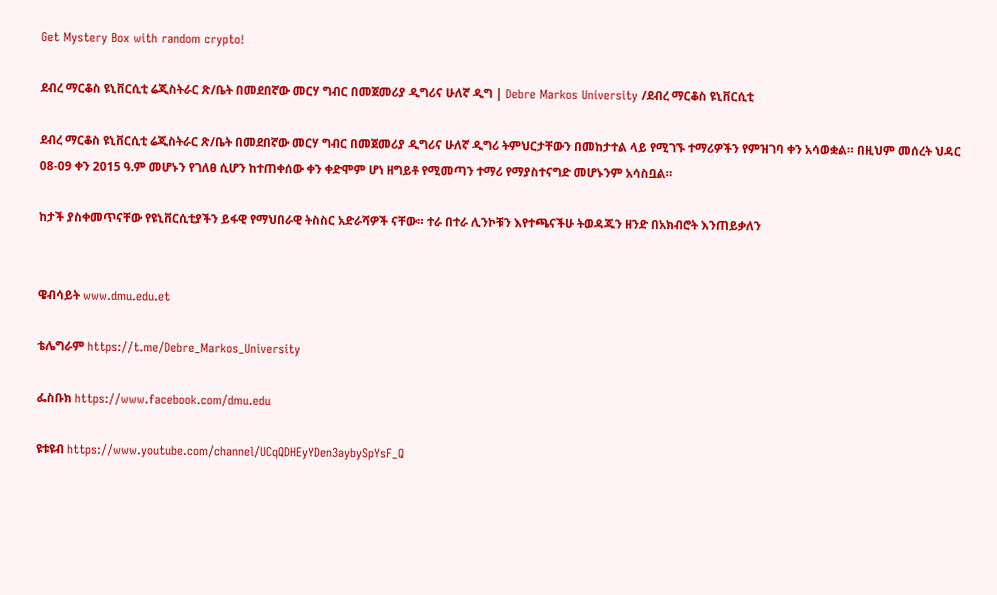Get Mystery Box with random crypto!

ደብረ ማርቆስ ዩኒቨርሲቲ ሬጂስትራር ጽ/ቤት በመደበኛው መርሃ ግብር በመጀመሪያ ዲግሪና ሁለኛ ዲግ | Debre Markos University /ደብረ ማርቆስ ዩኒቨርሲቲ

ደብረ ማርቆስ ዩኒቨርሲቲ ሬጂስትራር ጽ/ቤት በመደበኛው መርሃ ግብር በመጀመሪያ ዲግሪና ሁለኛ ዲግሪ ትምህርታቸውን በመከታተል ላይ የሚገኙ ተማሪዎችን የምዝገባ ቀን አሳወቋል። በዚህም መሰረት ህዳር 08-09 ቀን 2015 ዓ.ም መሆኑን የገለፀ ሲሆን ከተጠቀሰው ቀን ቀድሞም ሆነ ዘግይቶ የሚመጣን ተማሪ የማያስተናግድ መሆኑንም አሳስቧል።

ከታች ያስቀመጥናቸው የዩኒቨርሲቲያችን ይፋዊ የማህበራዊ ትስስር አድራሻዎች ናቸው። ተራ በተራ ሊንኮቹን እየተጫናችሁ ትወዳጁን ዘንድ በአክብሮት እንጠይቃለን


ዌብሳይት www.dmu.edu.et

ቴሌግራም https://t.me/Debre_Markos_University

ፌስቡክ https://www.facebook.com/dmu.edu

ዩቱዩብ https://www.youtube.com/channel/UCqQDHEyYDen3aybySpYsF_Q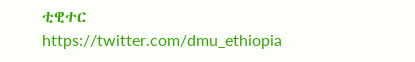ቲዊተር https://twitter.com/dmu_ethiopia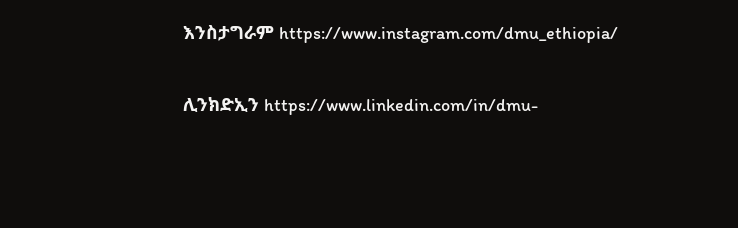እንስታግራም https://www.instagram.com/dmu_ethiopia/

ሊንክድኢን https://www.linkedin.com/in/dmu-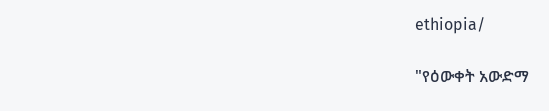ethiopia/

"የዕውቀት አውድማ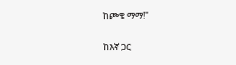ከጮቄ ማማ!"

ከእኛ ጋር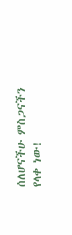ሰለሆናችሁ ምስጋናችን የላቀ ነው!